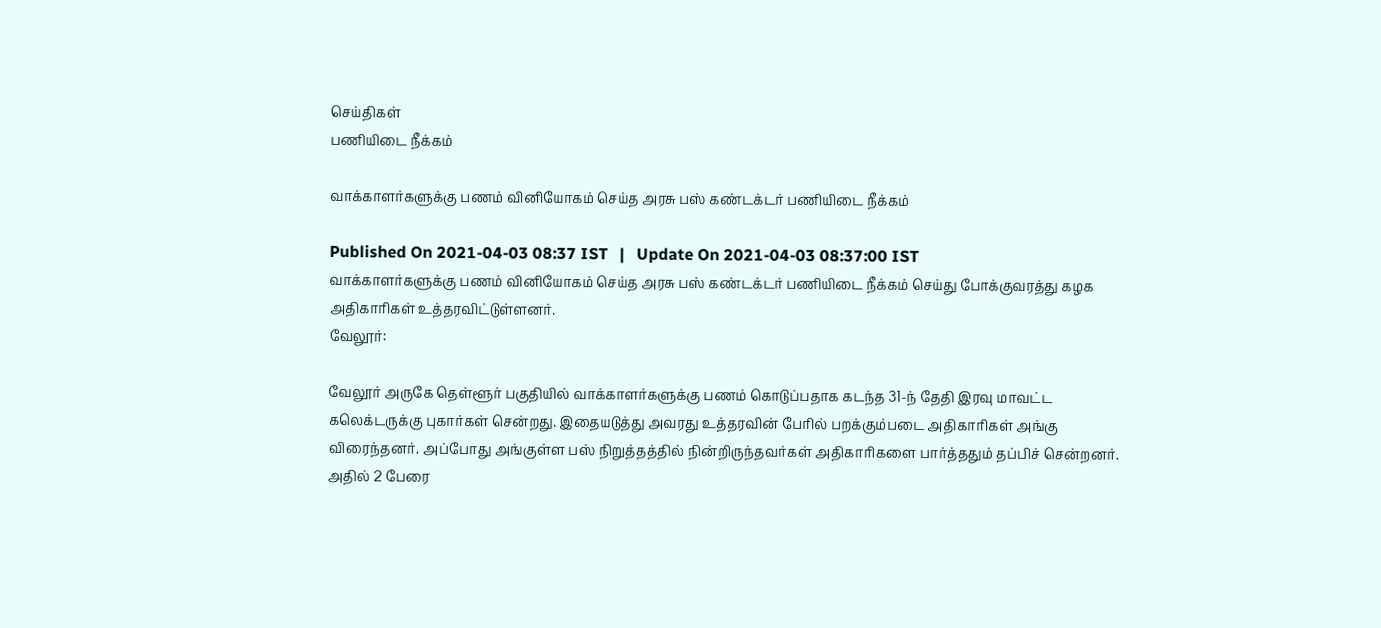செய்திகள்
பணியிடை நீக்கம்

வாக்காளர்களுக்கு பணம் வினியோகம் செய்த அரசு பஸ் கண்டக்டர் பணியிடை நீக்கம்

Published On 2021-04-03 08:37 IST   |   Update On 2021-04-03 08:37:00 IST
வாக்காளர்களுக்கு பணம் வினியோகம் செய்த அரசு பஸ் கண்டக்டர் பணியிடை நீக்கம் செய்து போக்குவரத்து கழக அதிகாரிகள் உத்தரவிட்டுள்ளனர்.
வேலூர்:

வேலூர் அருகே தெள்ளூர் பகுதியில் வாக்காளர்களுக்கு பணம் கொடுப்பதாக கடந்த 31-ந் தேதி இரவு மாவட்ட கலெக்டருக்கு புகார்கள் சென்றது. இதையடுத்து அவரது உத்தரவின் பேரில் பறக்கும்படை அதிகாரிகள் அங்கு விரைந்தனர். அப்போது அங்குள்ள பஸ் நிறுத்தத்தில் நின்றிருந்தவர்கள் அதிகாரிகளை பார்த்ததும் தப்பிச் சென்றனர். அதில் 2 பேரை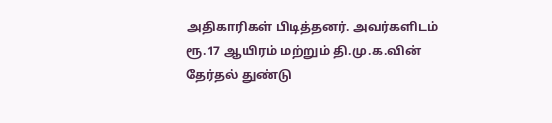அதிகாரிகள் பிடித்தனர். அவர்களிடம் ரூ.17 ஆயிரம் மற்றும் தி.மு.க.வின் தேர்தல் துண்டு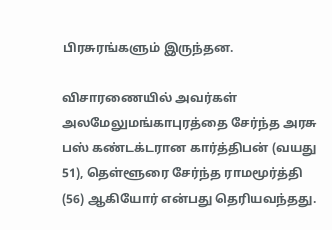பிரசுரங்களும் இருந்தன.

விசாரணையில் அவர்கள் அலமேலுமங்காபுரத்தை சேர்ந்த அரசு பஸ் கண்டக்டரான கார்த்திபன் (வயது 51), தெள்ளூரை சேர்ந்த ராமமூர்த்தி (56) ஆகியோர் என்பது தெரியவந்தது.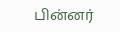பின்னர்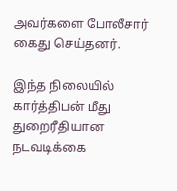அவர்களை போலீசார் கைது செய்தனர்.

இந்த நிலையில் கார்த்திபன் மீது துறைரீதியான நடவடிக்கை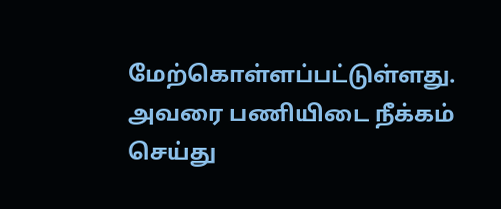மேற்கொள்ளப்பட்டுள்ளது. அவரை பணியிடை நீக்கம் செய்து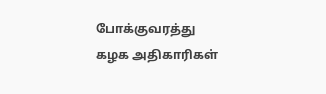போக்குவரத்து கழக அதிகாரிகள்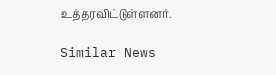உத்தரவிட்டுள்ளனர்.

Similar News